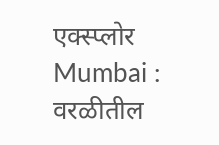एक्स्प्लोर
Mumbai : वरळीतील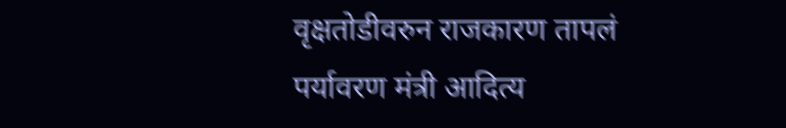वृक्षतोडीवरुन राजकारण तापलं
पर्यावरण मंत्री आदित्य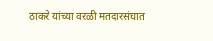ठाकरे यांच्या वरळी मतदारसंघात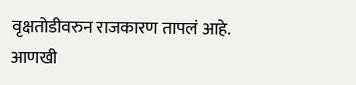वृक्षतोडीवरुन राजकारण तापलं आहे.
आणखी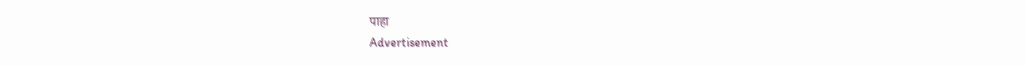पाहा
Advertisement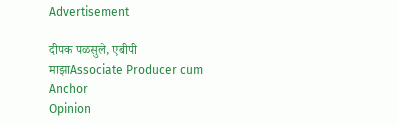Advertisement

दीपक पळसुले, एबीपी माझाAssociate Producer cum Anchor
Opinion